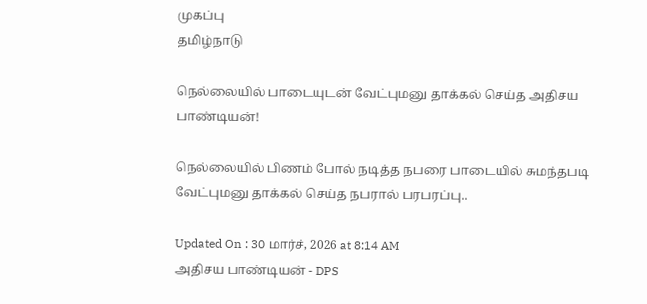முகப்பு
தமிழ்நாடு

நெல்லையில் பாடையுடன் வேட்புமனு தாக்கல் செய்த அதிசய பாண்டியன்!

நெல்லையில் பிணம் போல் நடித்த நபரை பாடையில் சுமந்தபடி வேட்புமனு தாக்கல் செய்த நபரால் பரபரப்பு..

Updated On : 30 மார்ச், 2026 at 8:14 AM
அதிசய பாண்டியன் - DPS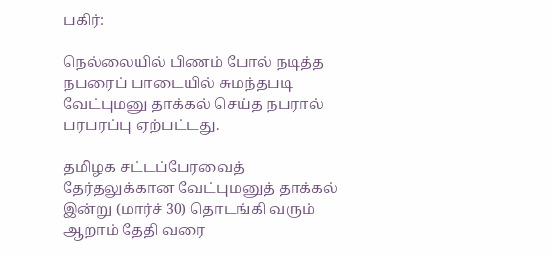பகிர்:

நெல்லையில் பிணம் போல் நடித்த நபரைப் பாடையில் சுமந்தபடி வேட்புமனு தாக்கல் செய்த நபரால் பரபரப்பு ஏற்பட்டது.

தமிழக சட்டப்பேரவைத் தேர்தலுக்கான வேட்புமனுத் தாக்கல் இன்று (மார்ச் 30) தொடங்கி வரும் ஆறாம் தேதி வரை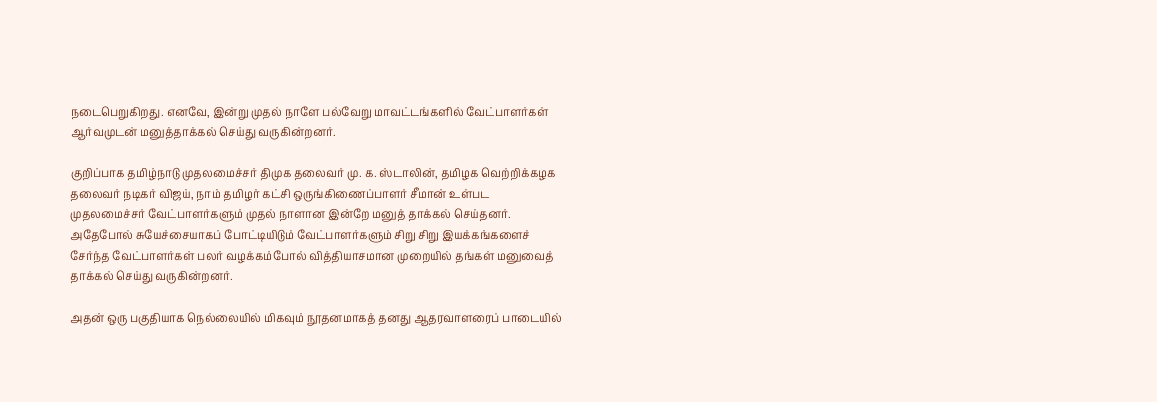நடைபெறுகிறது. எனவே, இன்று முதல் நாளே பல்வேறு மாவட்டங்களில் வேட்பாளர்கள் ஆர்வமுடன் மனுத்தாக்கல் செய்து வருகின்றனர்.

குறிப்பாக தமிழ்நாடு முதலமைச்சர் திமுக தலைவர் மு. க. ஸ்டாலின், தமிழக வெற்றிக்கழக தலைவர் நடிகர் விஜய், நாம் தமிழர் கட்சி ஒருங்கிணைப்பாளர் சீமான் உள்பட முதலமைச்சர் வேட்பாளர்களும் முதல் நாளான இன்றே மனுத் தாக்கல் செய்தனர். அதேபோல் சுயேச்சையாகப் போட்டியிடும் வேட்பாளர்களும் சிறு சிறு இயக்கங்களைச் சேர்ந்த வேட்பாளர்கள் பலர் வழக்கம்போல் வித்தியாசமான முறையில் தங்கள் மனுவைத் தாக்கல் செய்து வருகின்றனர்.

அதன் ஒரு பகுதியாக நெல்லையில் மிகவும் நூதனமாகத் தனது ஆதரவாளரைப் பாடையில்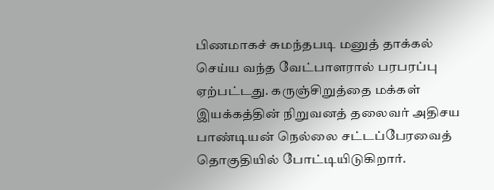பிணமாகச் சுமந்தபடி மனுத் தாக்கல் செய்ய வந்த வேட்பாளரால் பரபரப்பு ஏற்பட்டது. கருஞ்சிறுத்தை மக்கள் இயக்கத்தின் நிறுவனத் தலைவர் அதிசய பாண்டியன் நெல்லை சட்டப்பேரவைத் தொகுதியில் போட்டியிடுகிறார்.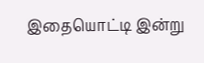இதையொட்டி இன்று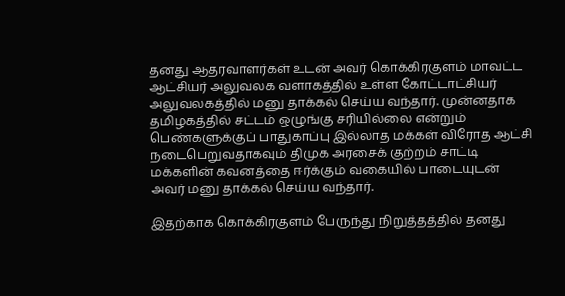தனது ஆதரவாளர்கள் உடன் அவர் கொக்கிரகுளம் மாவட்ட ஆட்சியர் அலுவலக வளாகத்தில் உள்ள கோட்டாட்சியர் அலுவலகத்தில் மனு தாக்கல் செய்ய வந்தார். முன்னதாக தமிழகத்தில் சட்டம் ஒழுங்கு சரியில்லை என்றும் பெண்களுக்குப் பாதுகாப்பு இல்லாத மக்கள் விரோத ஆட்சி நடைபெறுவதாகவும் திமுக அரசைக் குற்றம் சாட்டி மக்களின் கவனத்தை ஈர்க்கும் வகையில் பாடையுடன் அவர் மனு தாக்கல் செய்ய வந்தார்.

இதற்காக கொக்கிரகுளம் பேருந்து நிறுத்தத்தில் தனது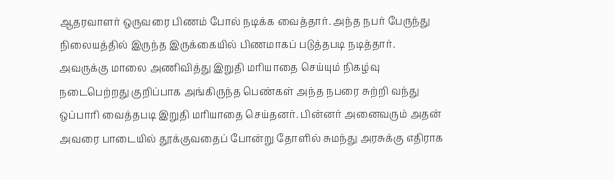ஆதரவாளர் ஒருவரை பிணம் போல் நடிக்க வைத்தார். அந்த நபர் பேருந்து நிலையத்தில் இருந்த இருக்கையில் பிணமாகப் படுத்தபடி நடித்தார். அவருக்கு மாலை அணிவித்து இறுதி மரியாதை செய்யும் நிகழ்வு நடைபெற்றது குறிப்பாக அங்கிருந்த பெண்கள் அந்த நபரை சுற்றி வந்து ஒப்பாரி வைத்தபடி இறுதி மரியாதை செய்தனர். பின்னர் அனைவரும் அதன் அவரை பாடையில் தூக்குவதைப் போன்று தோளில் சுமந்து அரசுக்கு எதிராக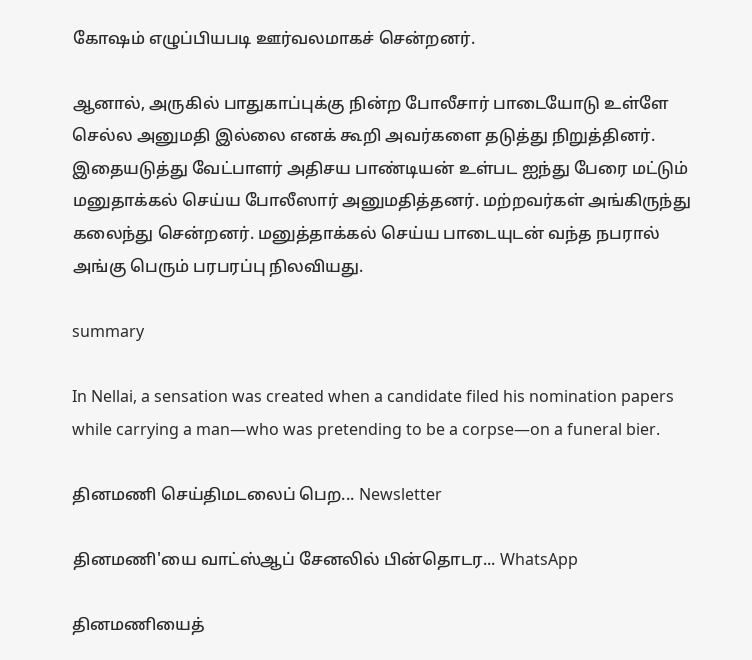கோஷம் எழுப்பியபடி ஊர்வலமாகச் சென்றனர்.

ஆனால், அருகில் பாதுகாப்புக்கு நின்ற போலீசார் பாடையோடு உள்ளே செல்ல அனுமதி இல்லை எனக் கூறி அவர்களை தடுத்து நிறுத்தினர். இதையடுத்து வேட்பாளர் அதிசய பாண்டியன் உள்பட ஐந்து பேரை மட்டும் மனுதாக்கல் செய்ய போலீஸார் அனுமதித்தனர். மற்றவர்கள் அங்கிருந்து கலைந்து சென்றனர். மனுத்தாக்கல் செய்ய பாடையுடன் வந்த நபரால் அங்கு பெரும் பரபரப்பு நிலவியது.

summary

In Nellai, a sensation was created when a candidate filed his nomination papers while carrying a man—who was pretending to be a corpse—on a funeral bier.

தினமணி செய்திமடலைப் பெற... Newsletter

தினமணி'யை வாட்ஸ்ஆப் சேனலில் பின்தொடர... WhatsApp

தினமணியைத்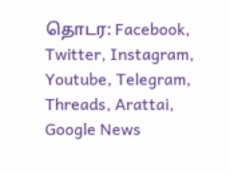தொடர: Facebook, Twitter, Instagram, Youtube, Telegram, Threads, Arattai, Google News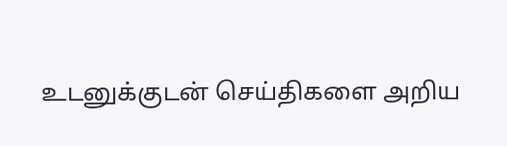உடனுக்குடன் செய்திகளை அறிய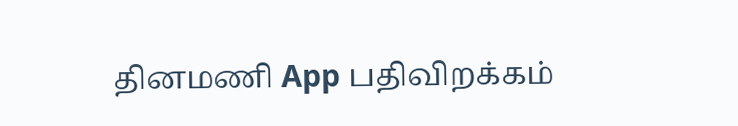தினமணி App பதிவிறக்கம்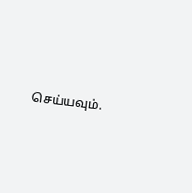செய்யவும்.